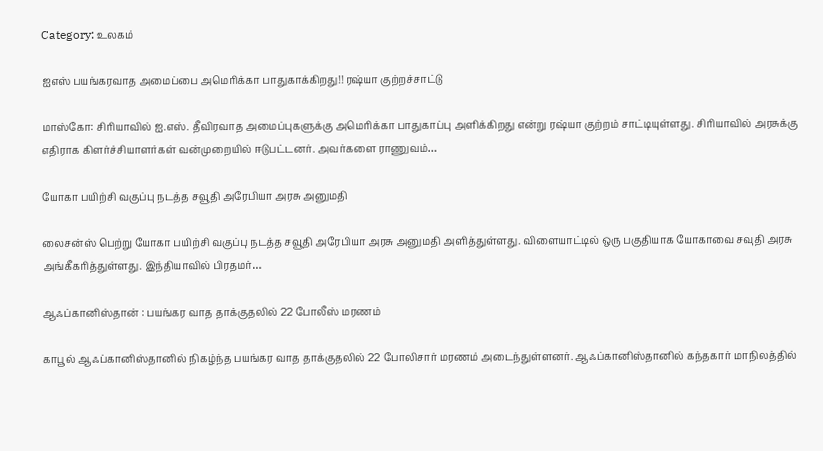Category: உலகம்

ஐஎஸ் பயங்கரவாத அமைப்பை அமெரிக்கா பாதுகாக்கிறது!! ரஷ்யா குற்றச்சாட்டு

மாஸ்கோ: சிரியாவில் ஐ.எஸ். தீவிரவாத அமைப்புகளுக்கு அமெரிக்கா பாதுகாப்பு அளிக்கிறது என்று ரஷ்யா குற்றம் சாட்டியுள்ளது. சிரியாவில் அரசுக்கு எதிராக கிளர்ச்சியாளர்கள் வன்முறையில் ஈடுபட்டனர். அவர்களை ராணுவம்…

யோகா பயிற்சி வகுப்பு நடத்த சவூதி அரேபியா அரசு அனுமதி

லைசன்ஸ் பெற்று யோகா பயிற்சி வகுப்பு நடத்த சவூதி அரேபியா அரசு அனுமதி அளித்துள்ளது. விளையாட்டில் ஒரு பகுதியாக யோகாவை சவுதி அரசு அங்கீகரித்துள்ளது. இந்தியாவில் பிரதமர்…

ஆஃப்கானிஸ்தான் : பயங்கர வாத தாக்குதலில் 22 போலீஸ் மரணம்

காபூல் ஆஃப்கானிஸ்தானில் நிகழ்ந்த பயங்கர வாத தாக்குதலில் 22 போலிசார் மரணம் அடைந்துள்ளனர். ஆஃப்கானிஸ்தானில் கந்தகார் மாநிலத்தில்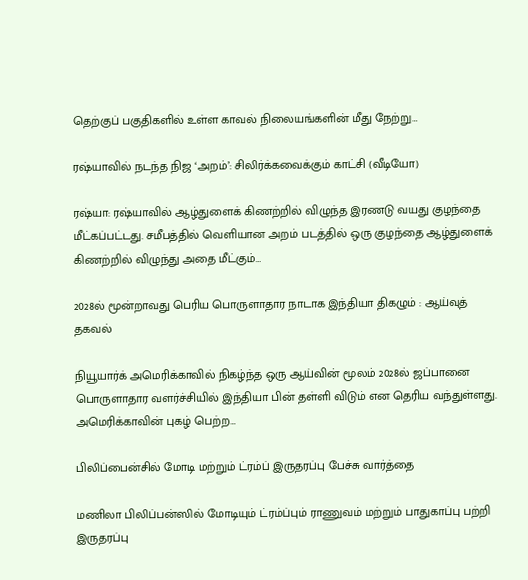தெற்குப் பகுதிகளில் உள்ள காவல் நிலையங்களின் மீது நேற்று…

ரஷ்யாவில் நடந்த நிஜ ‘அறம்’: சிலிர்க்கவைக்கும் காட்சி (வீடியோ)

ரஷ்யா: ரஷ்யாவில் ஆழ்துளைக் கிணற்றில் விழுந்த இரணடு வயது குழந்தை மீட்கப்பட்டது. சமீபத்தில் வெளியான அறம் படத்தில் ஒரு குழந்தை ஆழ்துளைக் கிணற்றில் விழுந்து அதை மீட்கும்…

2028ல் மூன்றாவது பெரிய பொருளாதார நாடாக இந்தியா திகழும் : ஆய்வுத் தகவல்

நியூயார்க் அமெரிக்காவில் நிகழ்ந்த ஒரு ஆய்வின் மூலம் 2028ல் ஜப்பானை பொருளாதார வளர்ச்சியில் இந்தியா பின் தள்ளி விடும் என தெரிய வந்துள்ளது. அமெரிக்காவின் புகழ் பெற்ற…

பிலிப்பைன்சில் மோடி மற்றும் ட்ரம்ப் இருதரப்பு பேச்சு வார்த்தை

மணிலா பிலிப்பன்ஸில் மோடியும் ட்ரம்ப்பும் ராணுவம் மற்றும் பாதுகாப்பு பற்றி இருதரப்பு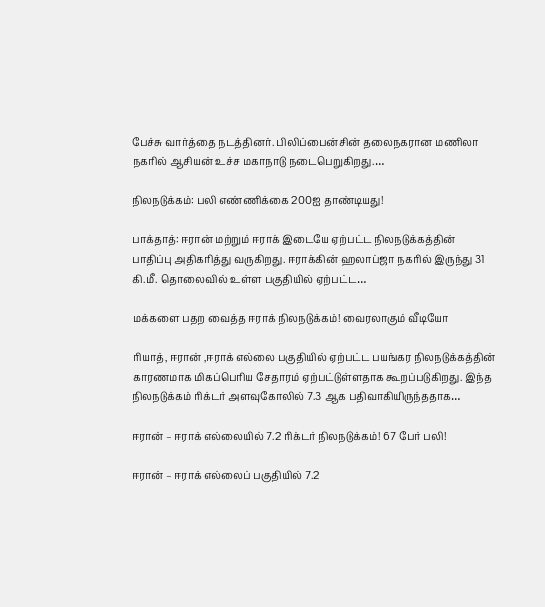பேச்சு வார்த்தை நடத்தினர். பிலிப்பைன்சின் தலைநகரான மணிலா நகரில் ஆசியன் உச்ச மகாநாடு நடைபெறுகிறது.…

நிலநடுக்கம்: பலி எண்ணிக்கை 200ஐ தாண்டியது!

பாக்தாத்: ஈரான் மற்றும் ஈராக் இடையே ஏற்பட்ட நிலநடுக்கத்தின் பாதிப்பு அதிகரித்து வருகிறது. ஈராக்கின் ஹலாப்ஜா நகரில் இருந்து 31 கி.மீ. தொலைவில் உள்ள பகுதியில் ஏற்பட்ட…

மக்களை பதற வைத்த ஈராக் நிலநடுக்கம்! வைரலாகும் வீடியோ

ரியாத், ஈரான் ,ஈராக் எல்லை பகுதியில் ஏற்பட்ட பயங்கர நிலநடுக்கத்தின் காரணமாக மிகப்பெரிய சேதாரம் ஏற்பட்டுள்ளதாக கூறப்படுகிறது. இந்த நிலநடுக்கம் ரிக்டர் அளவுகோலில் 7.3 ஆக பதிவாகியிருந்ததாக…

ஈரான் – ஈராக் எல்லையில் 7.2 ரிக்டர் நிலநடுக்கம்! 67 பேர் பலி!

ஈரான் – ஈராக் எல்லைப் பகுதியில் 7.2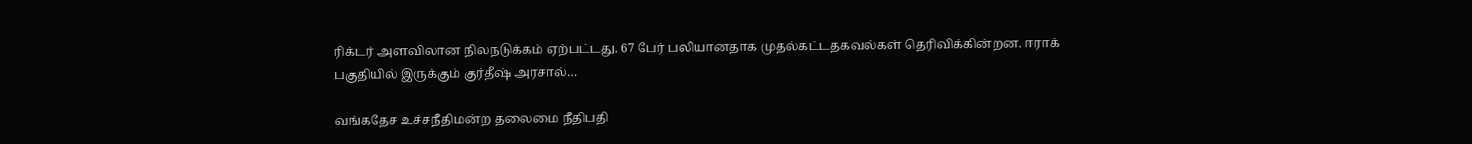ரிக்டர் அளவிலான நிலநடுக்கம் ஏற்பட்டது. 67 பேர் பலியானதாக முதல்கட்டதகவல்கள் தெரிவிக்கின்றன. ஈராக் பகுதியில் இருக்கும் குர்தீஷ் அரசால்…

வங்கதேச உச்சநீதிமன்ற தலைமை நீதிபதி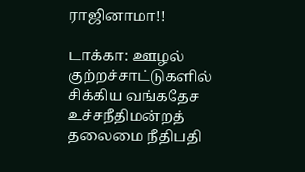ராஜினாமா!!

டாக்கா: ஊழல் குற்றச்சாட்டுகளில் சிக்கிய வங்கதேச உச்சநீதிமன்றத் தலைமை நீதிபதி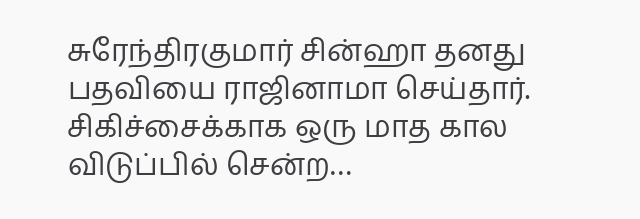சுரேந்திரகுமார் சின்ஹா தனது பதவியை ராஜினாமா செய்தார். சிகிச்சைக்காக ஒரு மாத கால விடுப்பில் சென்ற…